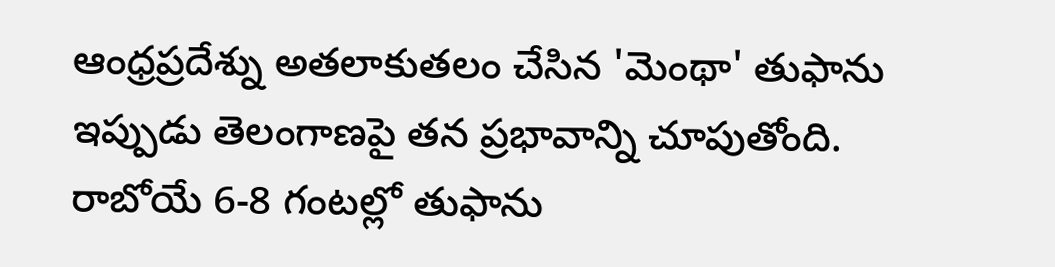ఆంధ్రప్రదేశ్ను అతలాకుతలం చేసిన 'మెంథా' తుఫాను ఇప్పుడు తెలంగాణపై తన ప్రభావాన్ని చూపుతోంది. రాబోయే 6-8 గంటల్లో తుఫాను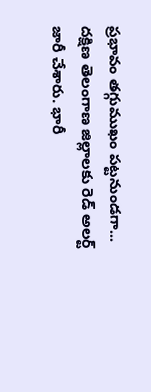ప్రభావం తగ్గుముఖం పట్టనుండగా... దక్షిణ తెలంగాణ జిల్లాలకు రెడ్ అలర్ట్ జారీ చేశారు. భారీ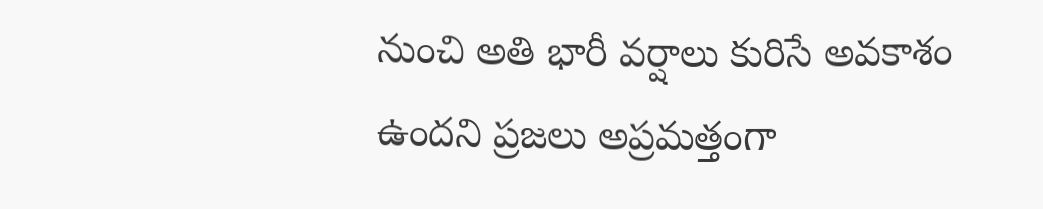నుంచి అతి భారీ వర్షాలు కురిసే అవకాశం ఉందని ప్రజలు అప్రమత్తంగా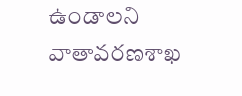ఉండాలని వాతావరణశాఖ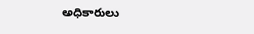అధికారులు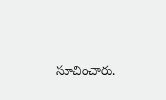సూచించారు.